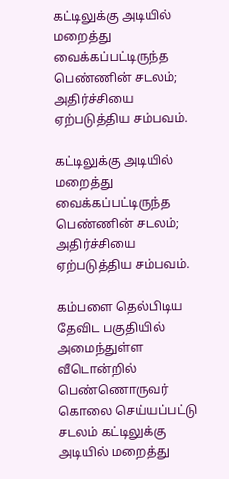கட்டிலுக்கு அடியில் மறைத்து வைக்கப்பட்டிருந்த பெண்ணின் சடலம்; அதிர்ச்சியை ஏற்படுத்திய சம்பவம்.

கட்டிலுக்கு அடியில் மறைத்து வைக்கப்பட்டிருந்த பெண்ணின் சடலம்; அதிர்ச்சியை ஏற்படுத்திய சம்பவம்.

கம்பளை தெல்பிடிய தேவிட பகுதியில் அமைந்துள்ள வீடொன்றில் பெண்ணொருவர் கொலை செய்யப்பட்டு சடலம் கட்டிலுக்கு அடியில் மறைத்து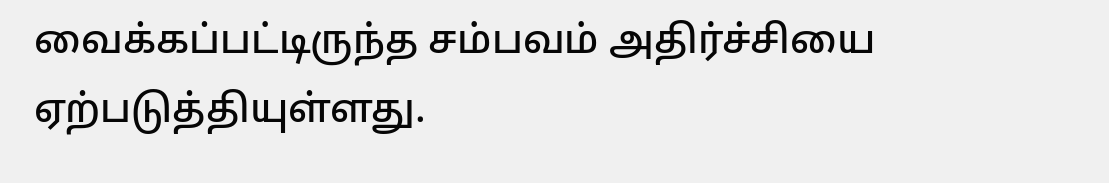வைக்கப்பட்டிருந்த சம்பவம் அதிர்ச்சியை ஏற்படுத்தியுள்ளது.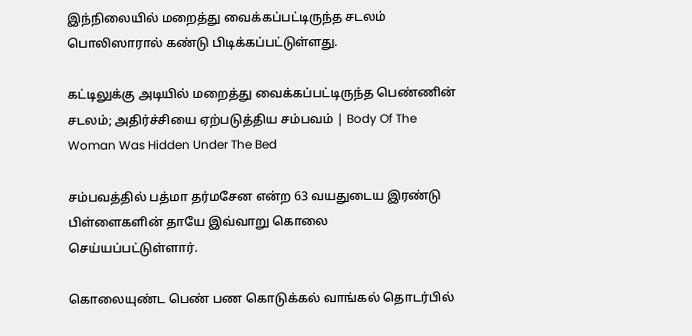இந்நிலையில் மறைத்து வைக்கப்பட்டிருந்த சடலம் பொலிஸாரால் கண்டு பிடிக்கப்பட்டுள்ளது.

கட்டிலுக்கு அடியில் மறைத்து வைக்கப்பட்டிருந்த பெண்ணின் சடலம்; அதிர்ச்சியை ஏற்படுத்திய சம்பவம் | Body Of The Woman Was Hidden Under The Bed

சம்பவத்தில் பத்மா தர்மசேன என்ற 63 வயதுடைய இரண்டு பிள்ளைகளின் தாயே இவ்வாறு கொலை செய்யப்பட்டுள்ளார்.

கொலையுண்ட பெண் பண கொடுக்கல் வாங்கல் தொடர்பில்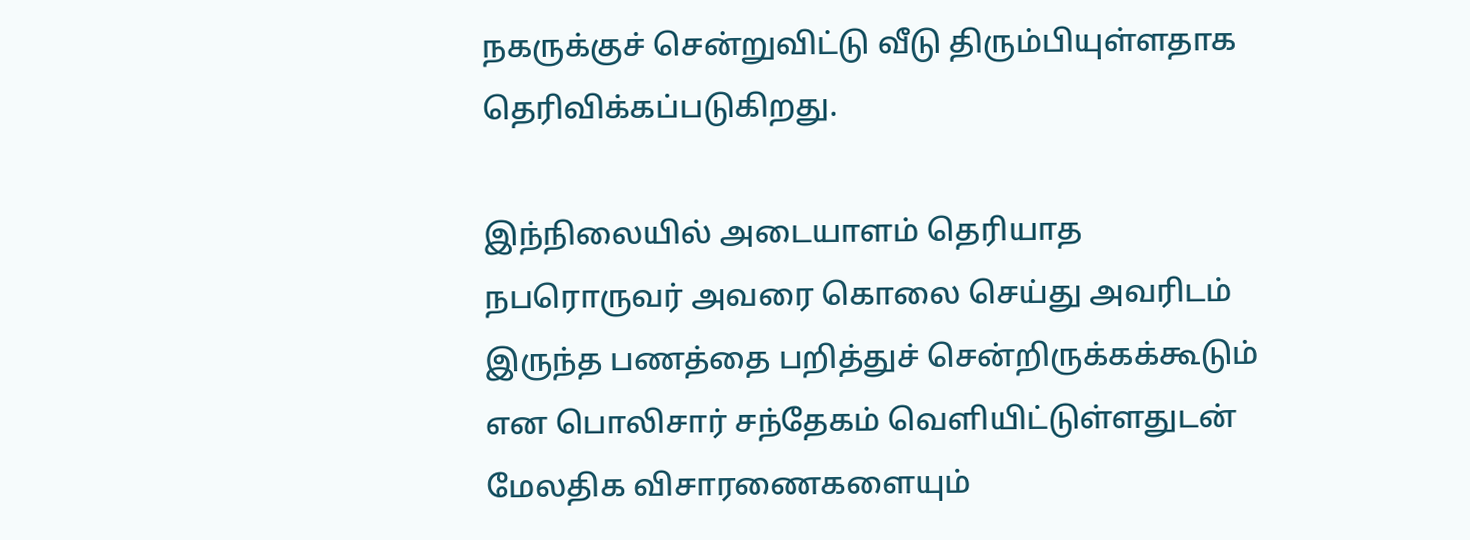நகருக்குச் சென்றுவிட்டு வீடு திரும்பியுள்ளதாக தெரிவிக்கப்படுகிறது.

இந்நிலையில் அடையாளம் தெரியாத நபரொருவர் அவரை கொலை செய்து அவரிடம் இருந்த பணத்தை பறித்துச் சென்றிருக்கக்கூடும் என பொலிசார் சந்தேகம் வெளியிட்டுள்ளதுடன் மேலதிக விசாரணைகளையும்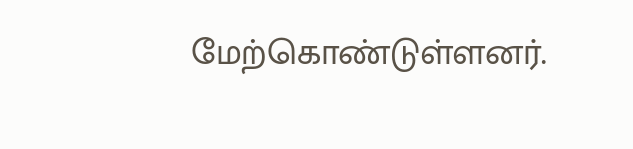மேற்கொண்டுள்ளனர்.